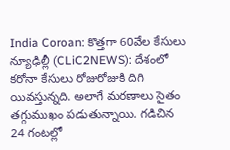India Coroan: కొత్తగా 60వేల కేసులు
న్యూఢిల్లీ (CLiC2NEWS): దేశంలో కరోనా కేసులు రోజురోజుకి దిగి యివస్తున్నది. అలాగే మరణాలు సైతం తగ్గుముఖం పడుతున్నాయి. గడిచిన 24 గంటల్లో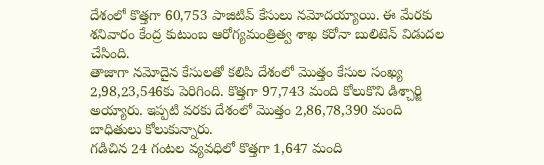దేశంలో కొత్తగా 60,753 పాజిటివ్ కేసులు నమోదయ్యాయి. ఈ మేరకు శనివారం కేంద్ర కుటుంబ ఆరోగ్యమంత్రిత్వ శాఖ కరోనా బులిటెన్ విడుదల చేసింది.
తాజాగా నమోదైన కేసులతో కలిపి దేశంలో మొత్తం కేసుల సంఖ్య 2,98,23,546కు పెరిగింది. కొత్తగా 97,743 మంది కోలుకొని డిశ్చార్జి అయ్యారు. ఇప్పటి వరకు దేశంలో మొత్తం 2,86,78,390 మంది బాధితులు కోలుకున్నారు.
గడిచిన 24 గంటల వ్యవధిలో కొత్తగా 1,647 మంది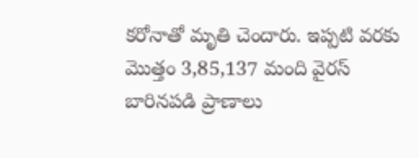కరోనాతో మృతి చెందారు. ఇప్పటి వరకు మొత్తం 3,85,137 మంది వైరస్ బారినపడి ప్రాణాలు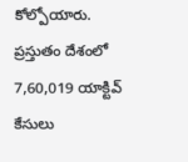కోల్పోయారు.
ప్రస్తుతం దేశంలో 7,60,019 యాక్టివ్ కేసులు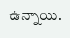ఉన్నాయి.